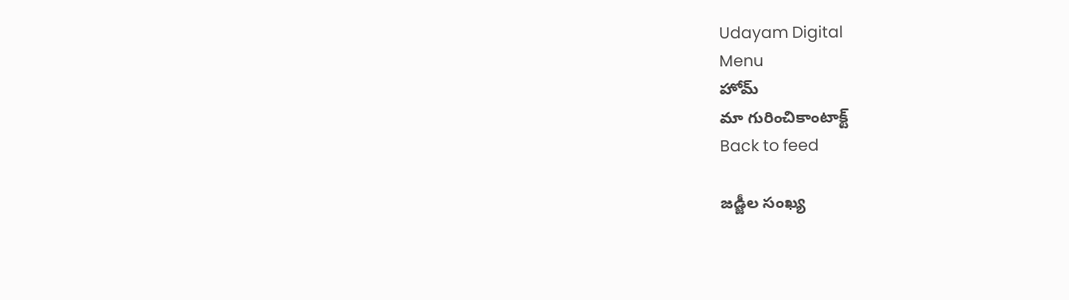Udayam Digital
Menu
హోమ్
మా గురించికాంటాక్ట్
Back to feed

జడ్జీల సంఖ్య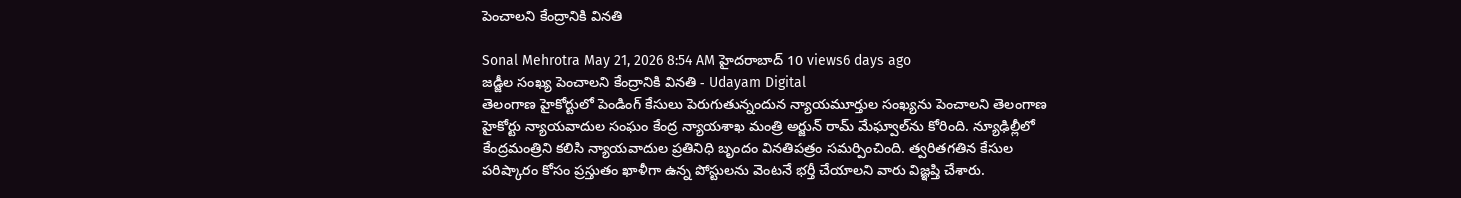పెంచాలని కేంద్రానికి వినతి

Sonal Mehrotra May 21, 2026 8:54 AM హైదరాబాద్ 10 views6 days ago
జడ్జీల సంఖ్య పెంచాలని కేంద్రానికి వినతి - Udayam Digital
తెలంగాణ హైకోర్టులో పెండింగ్‌ కేసులు పెరుగుతున్నందున న్యాయమూర్తుల సంఖ్యను పెంచాలని తెలంగాణ హైకోర్టు న్యాయవాదుల సంఘం కేంద్ర న్యాయశాఖ మంత్రి అర్జున్‌ రామ్‌ మేఘ్వాల్‌ను కోరింది. న్యూఢిల్లీలో కేంద్రమంత్రిని కలిసి న్యాయవాదుల ప్రతినిధి బృందం వినతిపత్రం సమర్పించింది. త్వరితగతిన కేసుల పరిష్కారం కోసం ప్రస్తుతం ఖాళీగా ఉన్న పోస్టులను వెంటనే భర్తీ చేయాలని వారు విజ్ఞప్తి చేశారు.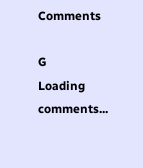Comments

G
Loading comments...